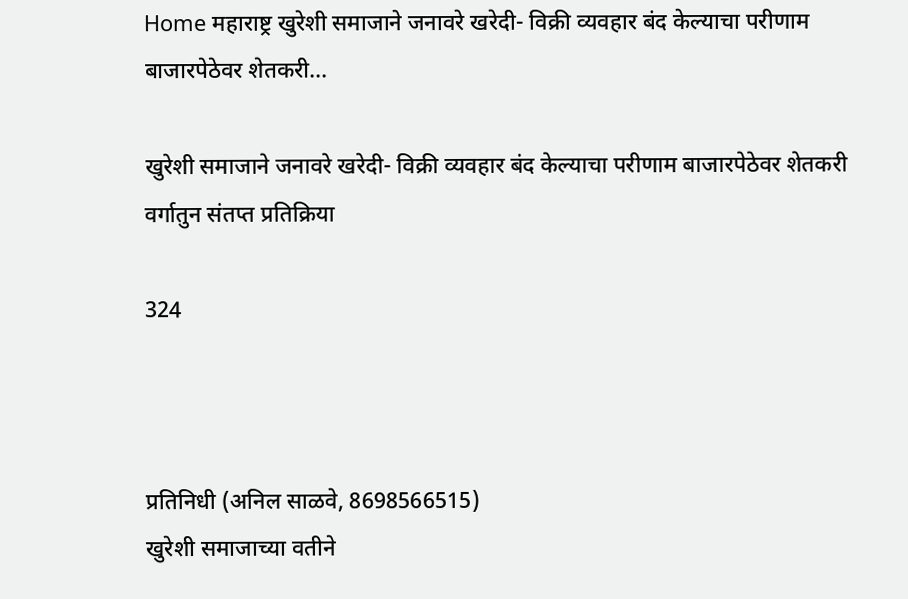Home महाराष्ट्र खुरेशी समाजाने जनावरे खरेदी- विक्री व्यवहार बंद केल्याचा परीणाम बाजारपेठेवर शेतकरी...

खुरेशी समाजाने जनावरे खरेदी- विक्री व्यवहार बंद केल्याचा परीणाम बाजारपेठेवर शेतकरी वर्गातुन संतप्त प्रतिक्रिया

324



प्रतिनिधी (अनिल साळवे, 8698566515)
खुरेशी समाजाच्या वतीने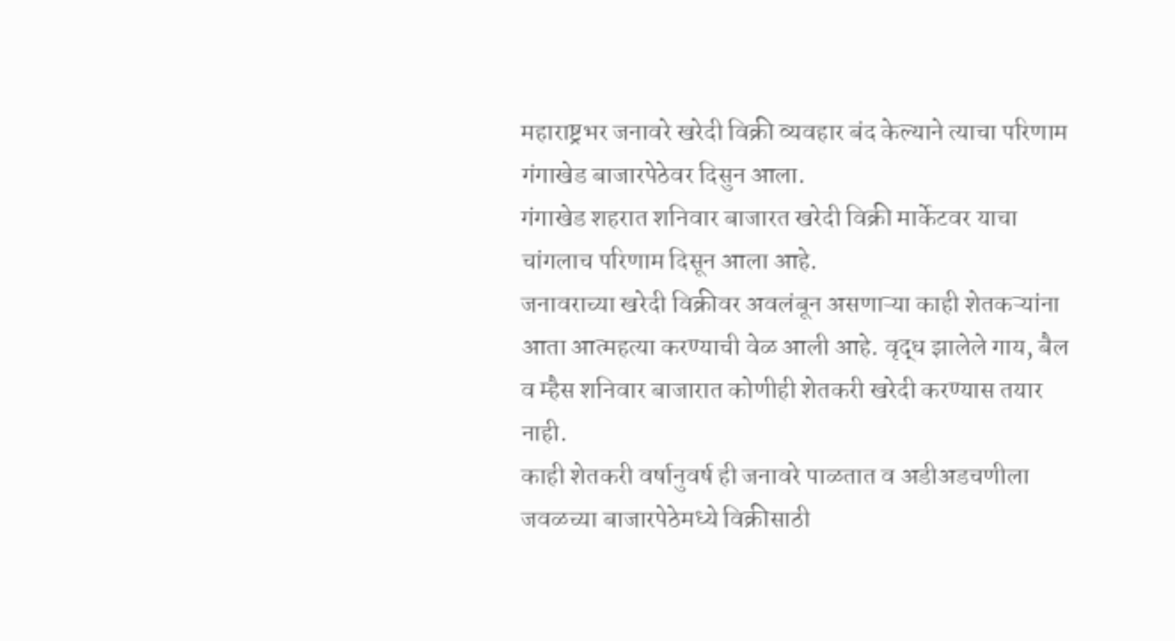महाराष्ट्रभर जनावरे खरेदी विक्री व्यवहार बंद केल्याने त्याचा परिणाम गंगाखेड बाजारपेठेवर दिसुन आला.
गंगाखेड शहरात शनिवार बाजारत खरेदी विक्री मार्केटवर याचा चांगलाच परिणाम दिसून आला आहे.
जनावराच्या खरेदी विक्रीवर अवलंबून असणाऱ्या काही शेतकऱ्यांना आता आत्महत्या करण्याची वेळ आली आहे. वृद्ध झालेले गाय, बैल व म्हैस शनिवार बाजारात कोणीही शेतकरी खरेदी करण्यास तयार नाही.
काही शेतकरी वर्षानुवर्ष ही जनावरे पाळतात व अडीअडचणीला जवळच्या बाजारपेठेमध्ये विक्रीसाठी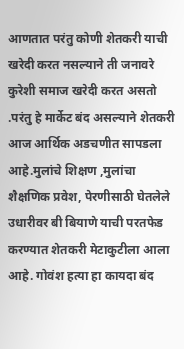आणतात परंतु कोणी शेतकरी याची खरेदी करत नसल्याने ती जनावरे कुरेशी समाज खरेदी करत असतो .परंतु हे मार्केट बंद असल्याने शेतकरी आज आर्थिक अडचणीत सापडला आहे.मुलांचे शिक्षण ,मुलांचा शैक्षणिक प्रवेश, पेरणीसाठी घेतलेले उधारीवर बी बियाणे याची परतफेड करण्यात शेतकरी मेटाकुटीला आला आहे. गोवंश हत्या हा कायदा बंद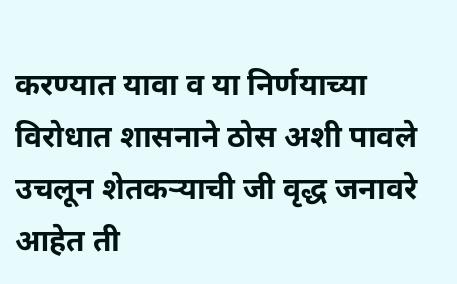करण्यात यावा व या निर्णयाच्या विरोधात शासनाने ठोस अशी पावले उचलून शेतकऱ्याची जी वृद्ध जनावरे आहेत ती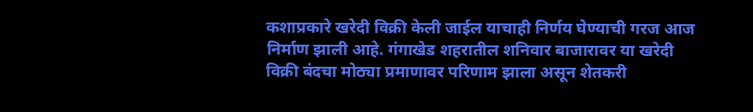कशाप्रकारे खरेदी विक्री केली जाईल याचाही निर्णय घेण्याची गरज आज निर्माण झाली आहे. गंगाखेड शहरातील शनिवार बाजारावर या खरेदी विक्री बंदचा मोठ्या प्रमाणावर परिणाम झाला असून शेतकरी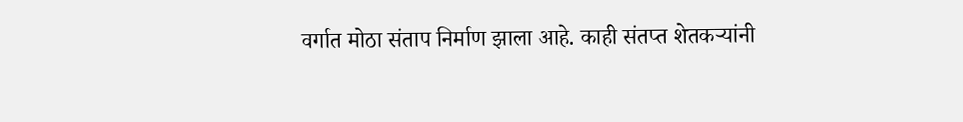वर्गात मोठा संताप निर्माण झाला आहे. काही संतप्त शेतकऱ्यांनी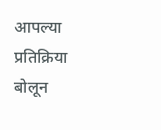आपल्या प्रतिक्रिया बोलून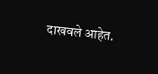दाखवले आहेत.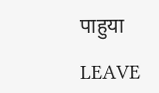पाहुया

LEAVE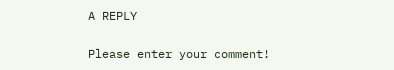A REPLY

Please enter your comment!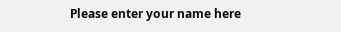Please enter your name here